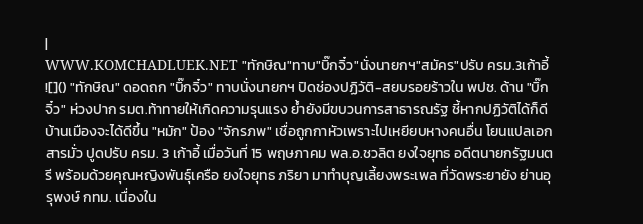|
WWW.KOMCHADLUEK.NET "ทักษิณ"ทาบ"บิ๊กจิ๋ว"นั่งนายกฯ"สมัคร"ปรับ ครม.3เก้าอี้ ![]() "ทักษิณ" ดอดถก "บิ๊กจิ๋ว" ทาบนั่งนายกฯ ปิดช่องปฏิวัติ-สยบรอยร้าวใน พปช. ด้าน "บิ๊กจิ๋ว" ห่วงปาก รมต.ท้าทายให้เกิดความรุนแรง ย้ำยังมีขบวนการสาธารณรัฐ ชี้หากปฏิวัติได้ก็ดี บ้านเมืองจะได้ดีขึ้น "หมัก" ป้อง "จักรภพ" เชื่อถูกกาหัวเพราะไปเหยียบหางคนอื่น โยนแปลเอกสารมั่ว ปูดปรับ ครม. 3 เก้าอี้ เมื่อวันที่ 15 พฤษภาคม พล.อ.ชวลิต ยงใจยุทธ อดีตนายกรัฐมนตรี พร้อมด้วยคุณหญิงพันธุ์เครือ ยงใจยุทธ ภริยา มาทำบุญเลี้ยงพระเพล ที่วัดพระยายัง ย่านอุรุพงษ์ กทม. เนื่องใน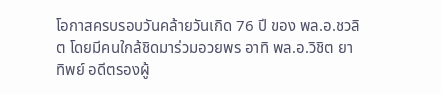โอกาสครบรอบวันคล้ายวันเกิด 76 ปี ของ พล.อ.ชวลิต โดยมีคนใกล้ชิดมาร่วมอวยพร อาทิ พล.อ.วิชิต ยาทิพย์ อดีตรองผู้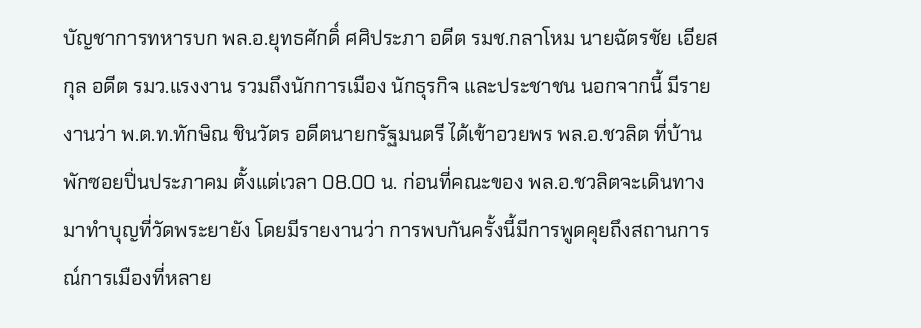บัญชาการทหารบก พล.อ.ยุทธศักดิ์ ศศิประภา อดีต รมช.กลาโหม นายฉัตรชัย เอียสกุล อดีต รมว.แรงงาน รวมถึงนักการเมือง นักธุรกิจ และประชาชน นอกจากนี้ มีรายงานว่า พ.ต.ท.ทักษิณ ชินวัตร อดีตนายกรัฐมนตรี ได้เข้าอวยพร พล.อ.ชวลิต ที่บ้านพักซอยปิ่นประภาคม ตั้งแต่เวลา 08.00 น. ก่อนที่คณะของ พล.อ.ชวลิตจะเดินทางมาทำบุญที่วัดพระยายัง โดยมีรายงานว่า การพบกันครั้งนี้มีการพูดคุยถึงสถานการณ์การเมืองที่หลาย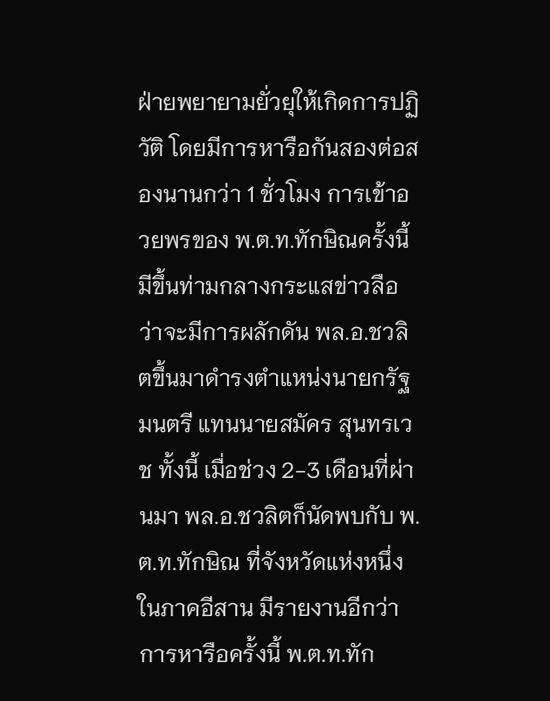ฝ่ายพยายามยั่วยุให้เกิดการปฏิวัติ โดยมีการหารือกันสองต่อสองนานกว่า 1 ชั่วโมง การเข้าอวยพรของ พ.ต.ท.ทักษิณครั้งนี้มีขึ้นท่ามกลางกระแสข่าวลือว่าจะมีการผลักดัน พล.อ.ชวลิตขึ้นมาดำรงตำแหน่งนายกรัฐมนตรี แทนนายสมัคร สุนทรเวช ทั้งนี้ เมื่อช่วง 2-3 เดือนที่ผ่านมา พล.อ.ชวลิตก็นัดพบกับ พ.ต.ท.ทักษิณ ที่จังหวัดแห่งหนึ่งในภาคอีสาน มีรายงานอีกว่า การหารือครั้งนี้ พ.ต.ท.ทัก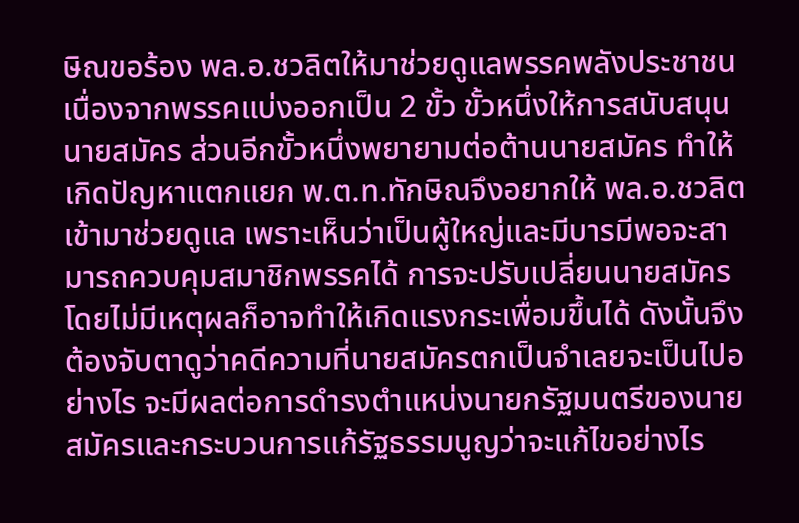ษิณขอร้อง พล.อ.ชวลิตให้มาช่วยดูแลพรรคพลังประชาชน เนื่องจากพรรคแบ่งออกเป็น 2 ขั้ว ขั้วหนึ่งให้การสนับสนุนนายสมัคร ส่วนอีกขั้วหนึ่งพยายามต่อต้านนายสมัคร ทำให้เกิดปัญหาแตกแยก พ.ต.ท.ทักษิณจึงอยากให้ พล.อ.ชวลิตเข้ามาช่วยดูแล เพราะเห็นว่าเป็นผู้ใหญ่และมีบารมีพอจะสามารถควบคุมสมาชิกพรรคได้ การจะปรับเปลี่ยนนายสมัครโดยไม่มีเหตุผลก็อาจทำให้เกิดแรงกระเพื่อมขึ้นได้ ดังนั้นจึงต้องจับตาดูว่าคดีความที่นายสมัครตกเป็นจำเลยจะเป็นไปอย่างไร จะมีผลต่อการดำรงตำแหน่งนายกรัฐมนตรีของนายสมัครและกระบวนการแก้รัฐธรรมนูญว่าจะแก้ไขอย่างไร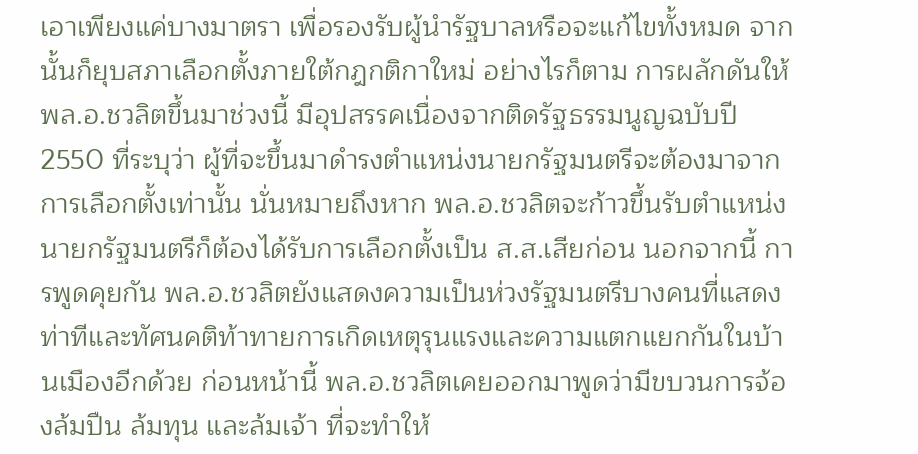เอาเพียงแค่บางมาตรา เพื่อรองรับผู้นำรัฐบาลหรือจะแก้ไขทั้งหมด จากนั้นก็ยุบสภาเลือกตั้งภายใต้กฎกติกาใหม่ อย่างไรก็ตาม การผลักดันให้ พล.อ.ชวลิตขึ้นมาช่วงนี้ มีอุปสรรคเนื่องจากติดรัฐธรรมนูญฉบับปี 2550 ที่ระบุว่า ผู้ที่จะขึ้นมาดำรงตำแหน่งนายกรัฐมนตรีจะต้องมาจากการเลือกตั้งเท่านั้น นั่นหมายถึงหาก พล.อ.ชวลิตจะก้าวขึ้นรับตำแหน่งนายกรัฐมนตรีก็ต้องได้รับการเลือกตั้งเป็น ส.ส.เสียก่อน นอกจากนี้ การพูดคุยกัน พล.อ.ชวลิตยังแสดงความเป็นห่วงรัฐมนตรีบางคนที่แสดงท่าทีและทัศนคติท้าทายการเกิดเหตุรุนแรงและความแตกแยกกันในบ้านเมืองอีกด้วย ก่อนหน้านี้ พล.อ.ชวลิตเคยออกมาพูดว่ามีขบวนการจ้องล้มปืน ล้มทุน และล้มเจ้า ที่จะทำให้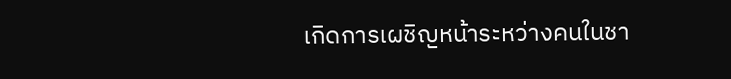เกิดการเผชิญหน้าระหว่างคนในชา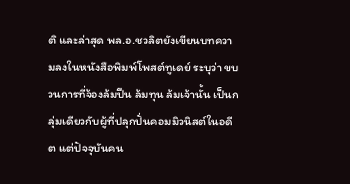ติ และล่าสุด พล.อ.ชวลิตยังเขียนบทความลงในหนังสือพิมพ์โพสต์ทูเดย์ ระบุว่า ขบวนการที่จ้องล้มปืน ล้มทุน ล้มเจ้านั้น เป็นกลุ่มเดียวกับผู้ที่ปลุกปั่นคอมมิวนิสต์ในอดีต แต่ปัจจุบันคน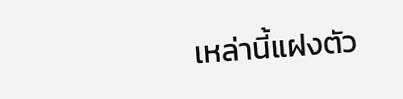เหล่านี้แฝงตัว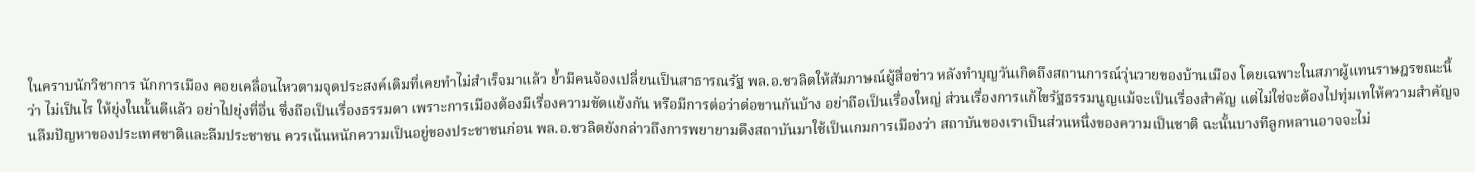ในคราบนักวิชาการ นักการเมือง คอยเคลื่อนไหวตามจุดประสงค์เดิมที่เคยทำไม่สำเร็จมาแล้ว ย้ำมีคนจ้องเปลี่ยนเป็นสาธารณรัฐ พล.อ.ชวลิตให้สัมภาษณ์ผู้สื่อข่าว หลังทำบุญวันเกิดถึงสถานการณ์วุ่นวายของบ้านเมือง โดยเฉพาะในสภาผู้แทนราษฎรขณะนี้ว่า ไม่เป็นไร ให้ยุ่งในนั้นดีแล้ว อย่าไปยุ่งที่อื่น ซึ่งถือเป็นเรื่องธรรมดา เพราะการเมืองต้องมีเรื่องความขัดแย้งกัน หรือมีการต่อว่าต่อขานกันบ้าง อย่าถือเป็นเรื่องใหญ่ ส่วนเรื่องการแก้ไขรัฐธรรมนูญแม้จะเป็นเรื่องสำคัญ แต่ไม่ใช่จะต้องไปทุ่มเทให้ความสำคัญจนลืมปัญหาของประเทศชาติและลืมประชาชน ควรเน้นหนักความเป็นอยู่ของประชาชนก่อน พล.อ.ชวลิตยังกล่าวถึงการพยายามดึงสถาบันมาใช้เป็นเกมการเมืองว่า สถาบันของเราเป็นส่วนหนึ่งของความเป็นชาติ ฉะนั้นบางทีลูกหลานอาจจะไม่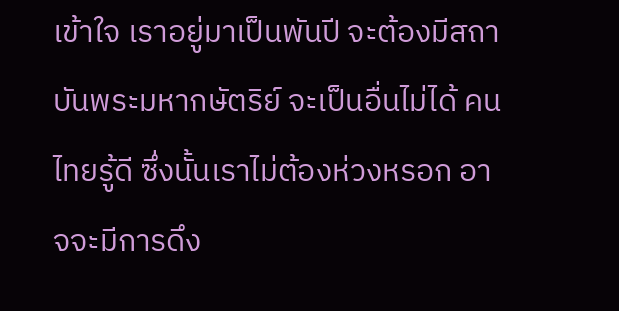เข้าใจ เราอยู่มาเป็นพันปี จะต้องมีสถาบันพระมหากษัตริย์ จะเป็นอื่นไม่ได้ คนไทยรู้ดี ซึ่งนั้นเราไม่ต้องห่วงหรอก อาจจะมีการดึง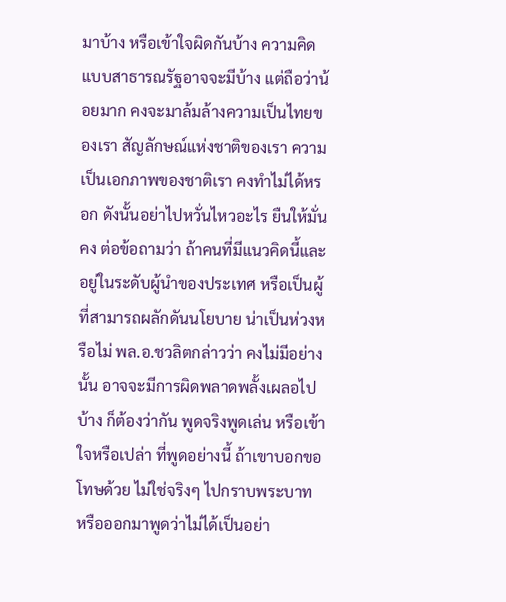มาบ้าง หรือเข้าใจผิดกันบ้าง ความคิดแบบสาธารณรัฐอาจจะมีบ้าง แต่ถือว่าน้อยมาก คงจะมาล้มล้างความเป็นไทยของเรา สัญลักษณ์แห่งชาติของเรา ความเป็นเอกภาพของชาติเรา คงทำไม่ได้หรอก ดังนั้นอย่าไปหวั่นไหวอะไร ยืนให้มั่นคง ต่อข้อถามว่า ถ้าคนที่มีแนวคิดนี้และอยู่ในระดับผู้นำของประเทศ หรือเป็นผู้ที่สามารถผลักดันนโยบาย น่าเป็นห่วงหรือไม่ พล.อ.ชวลิตกล่าวว่า คงไม่มีอย่างนั้น อาจจะมีการผิดพลาดพลั้งเผลอไปบ้าง ก็ต้องว่ากัน พูดจริงพูดเล่น หรือเข้าใจหรือเปล่า ที่พูดอย่างนี้ ถ้าเขาบอกขอโทษด้วย ไม่ใช่จริงๆ ไปกราบพระบาท หรือออกมาพูดว่าไม่ได้เป็นอย่า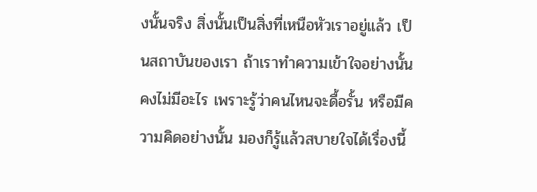งนั้นจริง สิ่งนั้นเป็นสิ่งที่เหนือหัวเราอยู่แล้ว เป็นสถาบันของเรา ถ้าเราทำความเข้าใจอย่างนั้นคงไม่มีอะไร เพราะรู้ว่าคนไหนจะดื้อรั้น หรือมีความคิดอย่างนั้น มองก็รู้แล้วสบายใจได้เรื่องนี้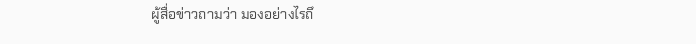ผู้สื่อข่าวถามว่า มองอย่างไรถึ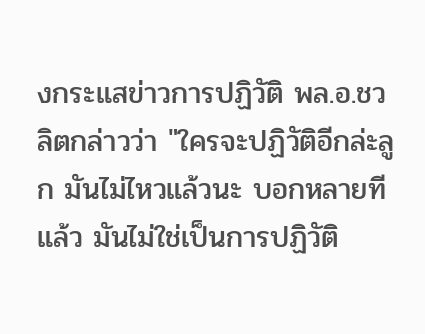งกระแสข่าวการปฏิวัติ พล.อ.ชวลิตกล่าวว่า "ใครจะปฏิวัติอีกล่ะลูก มันไม่ไหวแล้วนะ บอกหลายทีแล้ว มันไม่ใช่เป็นการปฏิวัติ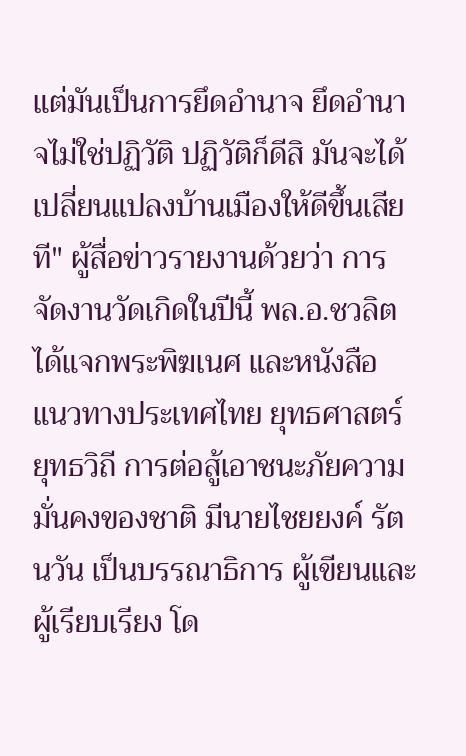แต่มันเป็นการยึดอำนาจ ยึดอำนาจไม่ใช่ปฏิวัติ ปฏิวัติก็ดีสิ มันจะได้เปลี่ยนแปลงบ้านเมืองให้ดีขึ้นเสียที" ผู้สื่อข่าวรายงานด้วยว่า การจัดงานวัดเกิดในปีนี้ พล.อ.ชวลิตได้แจกพระพิฆเนศ และหนังสือ แนวทางประเทศไทย ยุทธศาสตร์ ยุทธวิถี การต่อสู้เอาชนะภัยความมั่นคงของชาติ มีนายไชยยงค์ รัตนวัน เป็นบรรณาธิการ ผู้เขียนและผู้เรียบเรียง โด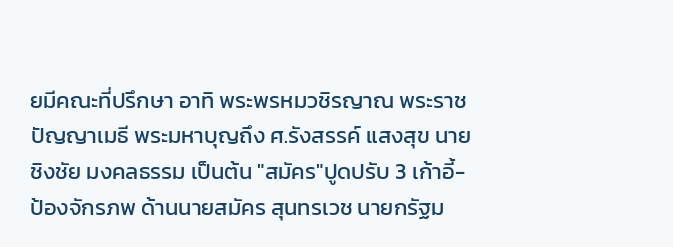ยมีคณะที่ปรึกษา อาทิ พระพรหมวชิรญาณ พระราชปัญญาเมธี พระมหาบุญถึง ศ.รังสรรค์ แสงสุข นายชิงชัย มงคลธรรม เป็นต้น "สมัคร"ปูดปรับ 3 เก้าอี้-ป้องจักรภพ ด้านนายสมัคร สุนทรเวช นายกรัฐม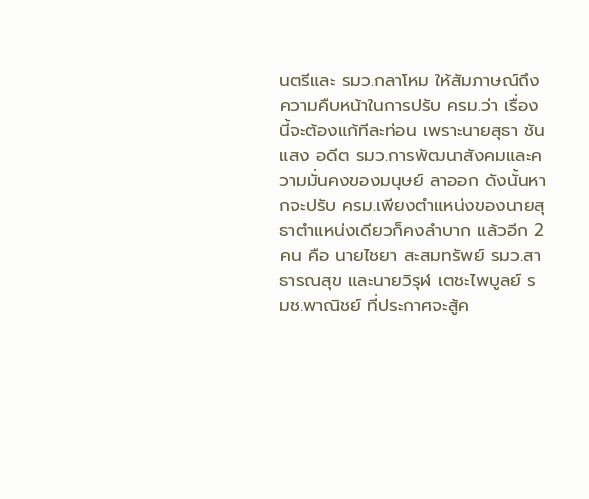นตรีและ รมว.กลาโหม ให้สัมภาษณ์ถึงความคืบหน้าในการปรับ ครม.ว่า เรื่องนี้จะต้องแก้ทีละท่อน เพราะนายสุธา ชันแสง อดีต รมว.การพัฒนาสังคมและความมั่นคงของมนุษย์ ลาออก ดังนั้นหากจะปรับ ครม.เพียงตำแหน่งของนายสุธาตำแหน่งเดียวก็คงลำบาก แล้วอีก 2 คน คือ นายไชยา สะสมทรัพย์ รมว.สาธารณสุข และนายวิรุฬ เตชะไพบูลย์ รมช.พาณิชย์ ที่ประกาศจะสู้ค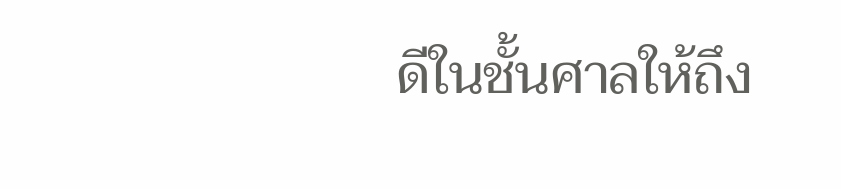ดีในชั้นศาลให้ถึง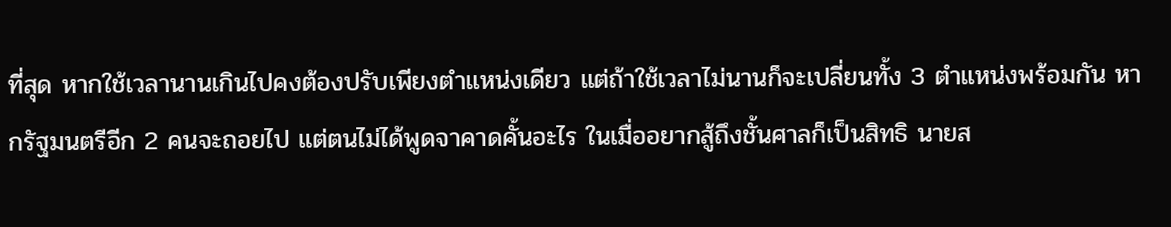ที่สุด หากใช้เวลานานเกินไปคงต้องปรับเพียงตำแหน่งเดียว แต่ถ้าใช้เวลาไม่นานก็จะเปลี่ยนทั้ง 3 ตำแหน่งพร้อมกัน หากรัฐมนตรีอีก 2 คนจะถอยไป แต่ตนไม่ได้พูดจาคาดคั้นอะไร ในเมื่ออยากสู้ถึงชั้นศาลก็เป็นสิทธิ นายส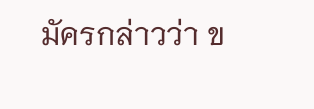มัครกล่าวว่า ข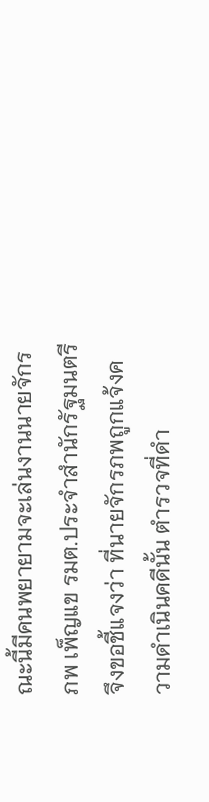ณะนี้มีคนพยายามจะเล่นงานนายจักรภพ เพ็ญแข รมต.ประจำสำนักรัฐมนตรี จึงขอชี้แจงว่า ที่นายจักรภพถูกแจ้งความดำเนินคดีนั้น ตำรวจที่ดำ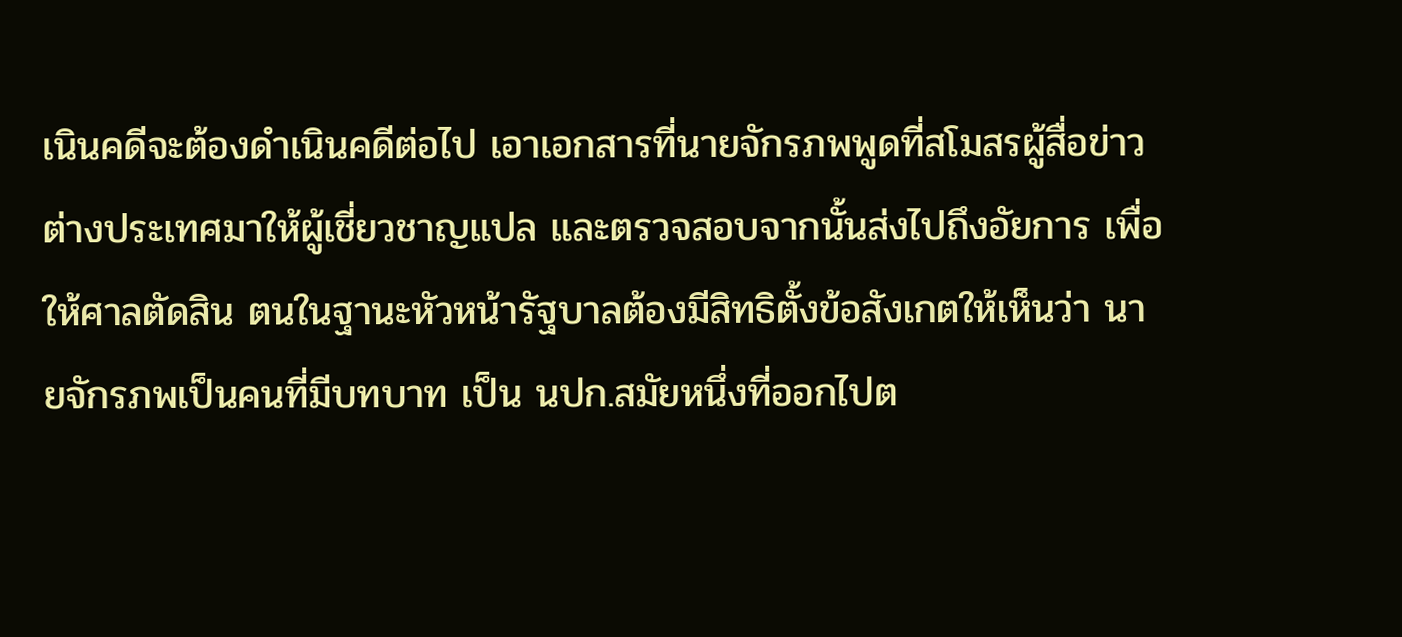เนินคดีจะต้องดำเนินคดีต่อไป เอาเอกสารที่นายจักรภพพูดที่สโมสรผู้สื่อข่าวต่างประเทศมาให้ผู้เชี่ยวชาญแปล และตรวจสอบจากนั้นส่งไปถึงอัยการ เพื่อให้ศาลตัดสิน ตนในฐานะหัวหน้ารัฐบาลต้องมีสิทธิตั้งข้อสังเกตให้เห็นว่า นายจักรภพเป็นคนที่มีบทบาท เป็น นปก.สมัยหนึ่งที่ออกไปต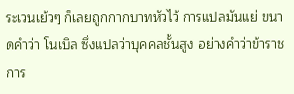ระเวนเย้วๆ ก็เลยถูกกากบาทหัวไว้ การแปลมันแย่ ขนาดคำว่า โนเบิล ซึ่งแปลว่าบุคคลชั้นสูง อย่างคำว่าข้าราชการ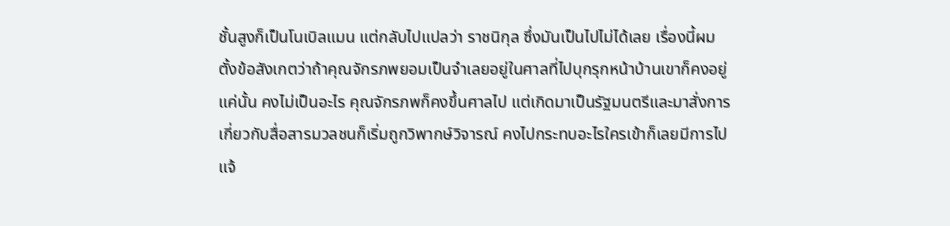ชั้นสูงก็เป็นโนเบิลแมน แต่กลับไปแปลว่า ราชนิกุล ซึ่งมันเป็นไปไม่ได้เลย เรื่องนี้ผมตั้งข้อสังเกตว่าถ้าคุณจักรภพยอมเป็นจำเลยอยู่ในศาลที่ไปบุกรุกหน้าบ้านเขาก็คงอยู่แค่นั้น คงไม่เป็นอะไร คุณจักรภพก็คงขึ้นศาลไป แต่เกิดมาเป็นรัฐมนตรีและมาสั่งการเกี่ยวกับสื่อสารมวลชนก็เริ่มถูกวิพากษ์วิจารณ์ คงไปกระทบอะไรใครเข้าก็เลยมีการไปแจ้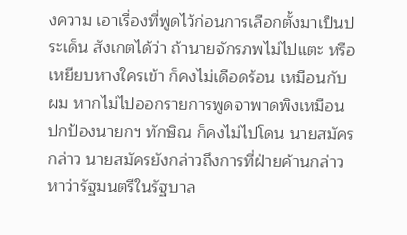งความ เอาเรื่องที่พูดไว้ก่อนการเลือกตั้งมาเป็นประเด็น สังเกตได้ว่า ถ้านายจักรภพไม่ไปแตะ หรือเหยียบหางใครเข้า ก็คงไม่เดือดร้อน เหมือนกับผม หากไม่ไปออกรายการพูดจาพาดพิงเหมือนปกป้องนายกฯ ทักษิณ ก็คงไม่ไปโดน นายสมัครกล่าว นายสมัครยังกล่าวถึงการที่ฝ่ายค้านกล่าวหาว่ารัฐมนตรีในรัฐบาล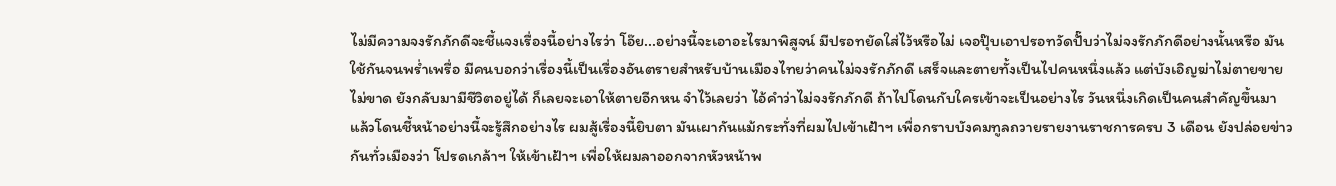ไม่มีความจงรักภักดีจะชี้แจงเรื่องนี้อย่างไรว่า โอ๊ย...อย่างนี้จะเอาอะไรมาพิสูจน์ มีปรอทยัดใส่ไว้หรือไม่ เจอปุ๊บเอาปรอทวัดปั๊บว่าไม่จงรักภักดีอย่างนั้นหรือ มันใช้กันจนพร่ำเพรื่อ มีคนบอกว่าเรื่องนี้เป็นเรื่องอันตรายสำหรับบ้านเมืองไทยว่าคนไม่จงรักภักดี เสร็จและตายทั้งเป็นไปคนหนึ่งแล้ว แต่บังเอิญฆ่าไม่ตายขายไม่ขาด ยังกลับมามีชีวิตอยู่ได้ ก็เลยจะเอาให้ตายอีกหน จำไว้เลยว่า ไอ้คำว่าไม่จงรักภักดี ถ้าไปโดนกับใครเข้าจะเป็นอย่างไร วันหนึ่งเกิดเป็นคนสำคัญขึ้นมาแล้วโดนชี้หน้าอย่างนี้จะรู้สึกอย่างไร ผมสู้เรื่องนี้ยิบตา มันเผากันแม้กระทั่งที่ผมไปเข้าเฝ้าฯ เพื่อกราบบังคมทูลถวายรายงานราชการครบ 3 เดือน ยังปล่อยข่าวกันทั่วเมืองว่า โปรดเกล้าฯ ให้เข้าเฝ้าฯ เพื่อให้ผมลาออกจากหัวหน้าพ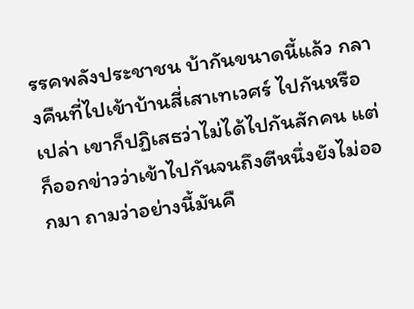รรคพลังประชาชน บ้ากันขนาดนี้แล้ว กลางคืนที่ไปเข้าบ้านสี่เสาเทเวศร์ ไปกันหรือเปล่า เขาก็ปฏิเสธว่าไม่ได้ไปกันสักคน แต่ก็ออกข่าวว่าเข้าไปกันจนถึงตีหนึ่งยังไม่ออกมา ถามว่าอย่างนี้มันคื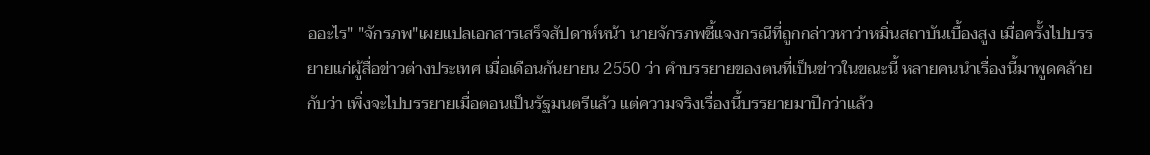ออะไร" "จักรภพ"เผยแปลเอกสารเสร็จสัปดาห์หน้า นายจักรภพชี้แจงกรณีที่ถูกกล่าวหาว่าหมิ่นสถาบันเบื้องสูง เมื่อครั้งไปบรรยายแก่ผู้สื่อข่าวต่างประเทศ เมื่อเดือนกันยายน 2550 ว่า คำบรรยายของตนที่เป็นข่าวในขณะนี้ หลายคนนำเรื่องนี้มาพูดคล้ายกับว่า เพิ่งจะไปบรรยายเมื่อตอนเป็นรัฐมนตรีแล้ว แต่ความจริงเรื่องนี้บรรยายมาปีกว่าแล้ว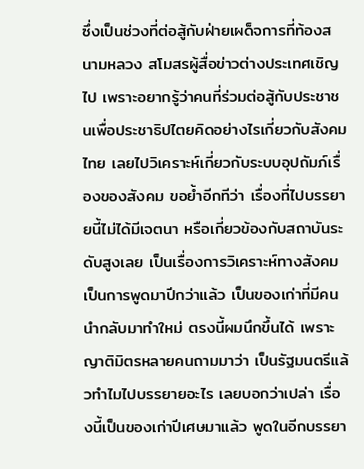ซึ่งเป็นช่วงที่ต่อสู้กับฝ่ายเผด็จการที่ท้องสนามหลวง สโมสรผู้สื่อข่าวต่างประเทศเชิญไป เพราะอยากรู้ว่าคนที่ร่วมต่อสู้กับประชาชนเพื่อประชาธิปไตยคิดอย่างไรเกี่ยวกับสังคมไทย เลยไปวิเคราะห์เกี่ยวกับระบบอุปถัมภ์เรื่องของสังคม ขอย้ำอีกทีว่า เรื่องที่ไปบรรยายนี้ไม่ได้มีเจตนา หรือเกี่ยวข้องกับสถาบันระดับสูงเลย เป็นเรื่องการวิเคราะห์ทางสังคม เป็นการพูดมาปีกว่าแล้ว เป็นของเก่าที่มีคนนำกลับมาทำใหม่ ตรงนี้ผมนึกขึ้นได้ เพราะญาติมิตรหลายคนถามมาว่า เป็นรัฐมนตรีแล้วทำไมไปบรรยายอะไร เลยบอกว่าเปล่า เรื่องนี้เป็นของเก่าปีเศษมาแล้ว พูดในอีกบรรยา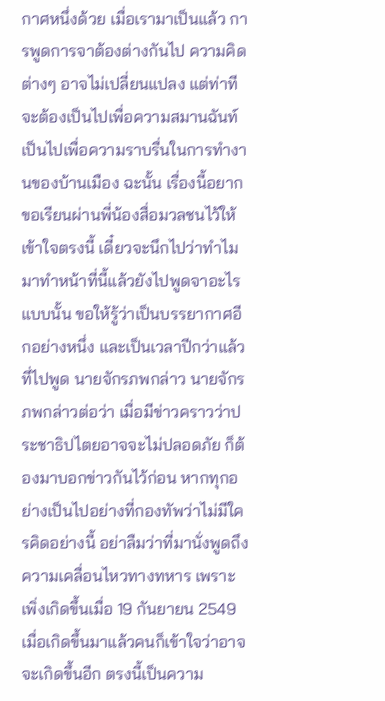กาศหนึ่งด้วย เมื่อเรามาเป็นแล้ว การพูดการจาต้องต่างกันไป ความคิดต่างๆ อาจไม่เปลี่ยนแปลง แต่ท่าทีจะต้องเป็นไปเพื่อความสมานฉันท์ เป็นไปเพื่อความราบรื่นในการทำงานของบ้านเมือง ฉะนั้น เรื่องนี้อยากขอเรียนผ่านพี่น้องสื่อมวลชนไว้ให้เข้าใจตรงนี้ เดี๋ยวจะนึกไปว่าทำไมมาทำหน้าที่นี้แล้วยังไปพูดจาอะไรแบบนั้น ขอให้รู้ว่าเป็นบรรยากาศอีกอย่างหนึ่ง และเป็นเวลาปีกว่าแล้วที่ไปพูด นายจักรภพกล่าว นายจักรภพกล่าวต่อว่า เมื่อมีข่าวคราวว่าประชาธิปไตยอาจจะไม่ปลอดภัย ก็ต้องมาบอกข่าวกันไว้ก่อน หากทุกอย่างเป็นไปอย่างที่กองทัพว่าไม่มีใครคิดอย่างนี้ อย่าลืมว่าที่มานั่งพูดถึงความเคลื่อนไหวทางทหาร เพราะเพิ่งเกิดขึ้นเมื่อ 19 กันยายน 2549 เมื่อเกิดขึ้นมาแล้วคนก็เข้าใจว่าอาจจะเกิดขึ้นอีก ตรงนี้เป็นความ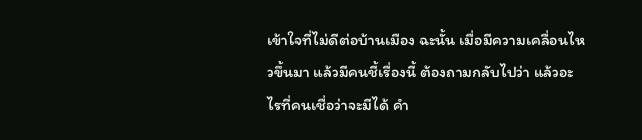เข้าใจที่ไม่ดีต่อบ้านเมือง ฉะนั้น เมื่อมีความเคลื่อนไหวขึ้นมา แล้วมีคนชี้เรื่องนี้ ต้องถามกลับไปว่า แล้วอะไรที่คนเชื่อว่าจะมีได้ คำ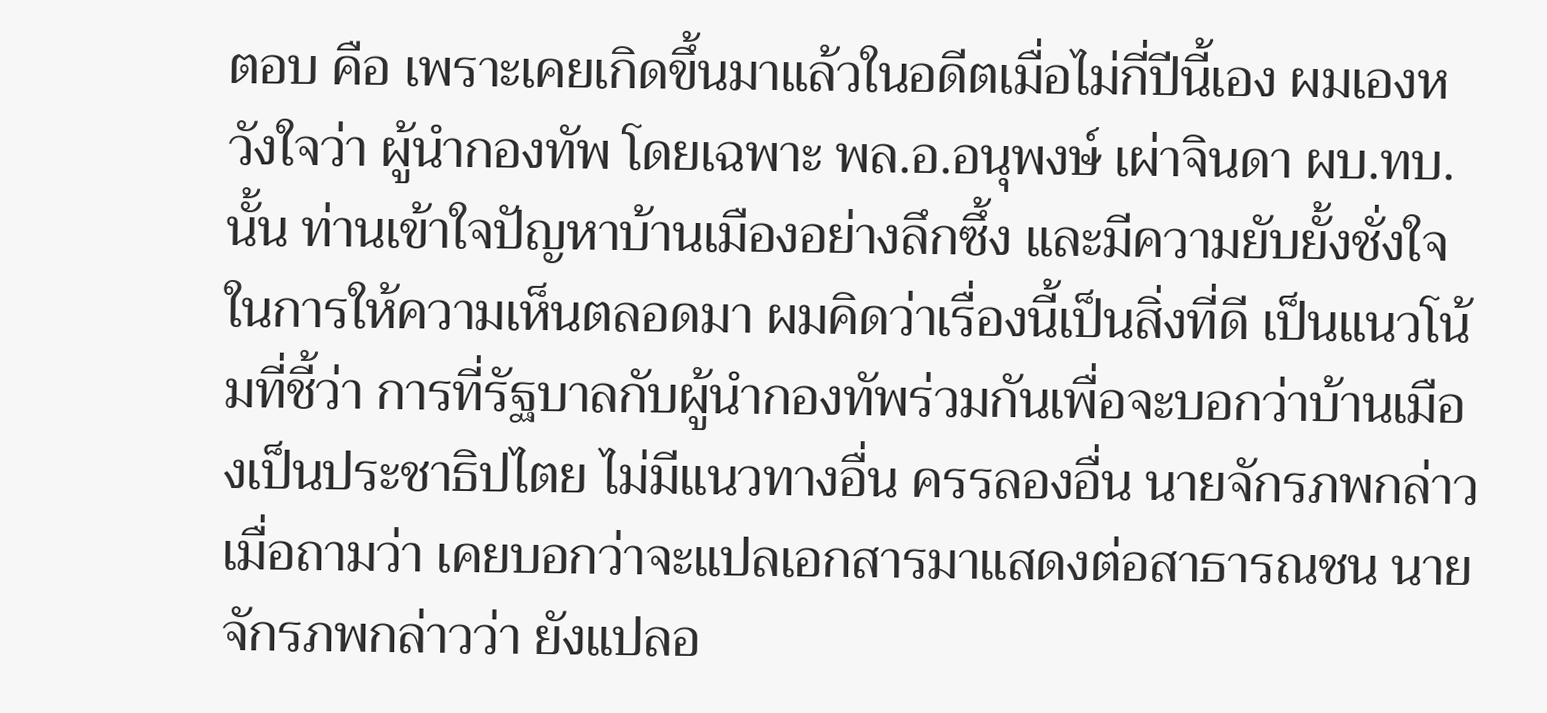ตอบ คือ เพราะเคยเกิดขึ้นมาแล้วในอดีตเมื่อไม่กี่ปีนี้เอง ผมเองหวังใจว่า ผู้นำกองทัพ โดยเฉพาะ พล.อ.อนุพงษ์ เผ่าจินดา ผบ.ทบ.นั้น ท่านเข้าใจปัญหาบ้านเมืองอย่างลึกซึ้ง และมีความยับยั้งชั่งใจในการให้ความเห็นตลอดมา ผมคิดว่าเรื่องนี้เป็นสิ่งที่ดี เป็นแนวโน้มที่ชี้ว่า การที่รัฐบาลกับผู้นำกองทัพร่วมกันเพื่อจะบอกว่าบ้านเมืองเป็นประชาธิปไตย ไม่มีแนวทางอื่น ครรลองอื่น นายจักรภพกล่าว เมื่อถามว่า เคยบอกว่าจะแปลเอกสารมาแสดงต่อสาธารณชน นายจักรภพกล่าวว่า ยังแปลอ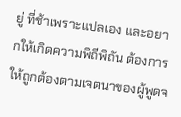ยู่ ที่ช้าเพราะแปลเอง และอยากให้เกิดความพิถีพิถัน ต้องการให้ถูกต้องตามเจตนาของผู้พูดจ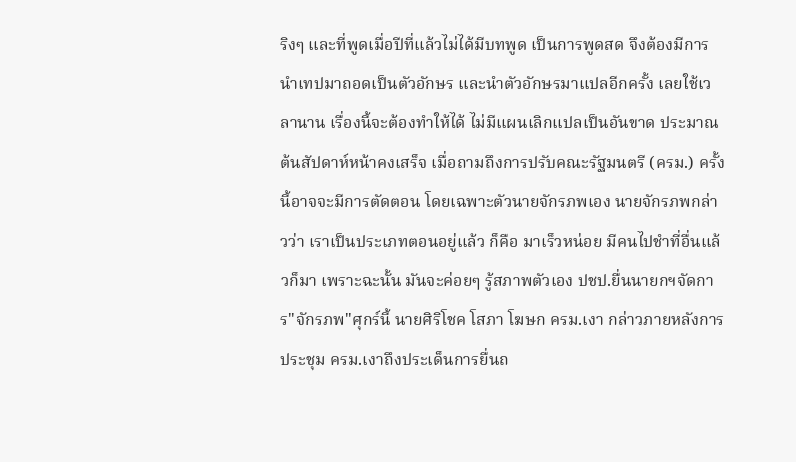ริงๆ และที่พูดเมื่อปีที่แล้วไม่ได้มีบทพูด เป็นการพูดสด จึงต้องมีการนำเทปมาถอดเป็นตัวอักษร และนำตัวอักษรมาแปลอีกครั้ง เลยใช้เวลานาน เรื่องนี้จะต้องทำให้ได้ ไม่มีแผนเลิกแปลเป็นอันขาด ประมาณต้นสัปดาห์หน้าคงเสร็จ เมื่อถามถึงการปรับคณะรัฐมนตรี (ครม.) ครั้งนี้อาจจะมีการตัดตอน โดยเฉพาะตัวนายจักรภพเอง นายจักรภพกล่าวว่า เราเป็นประเภทตอนอยู่แล้ว ก็คือ มาเร็วหน่อย มีคนไปชำที่อื่นแล้วก็มา เพราะฉะนั้น มันจะค่อยๆ รู้สภาพตัวเอง ปชป.ยื่นนายกฯจัดการ"จักรภพ"ศุกร์นี้ นายศิริโชค โสภา โฆษก ครม.เงา กล่าวภายหลังการประชุม ครม.เงาถึงประเด็นการยื่นถ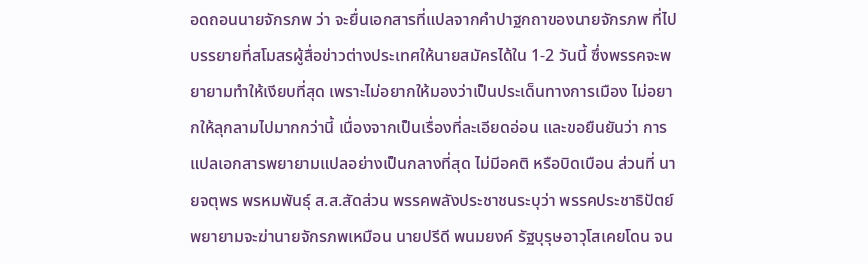อดถอนนายจักรภพ ว่า จะยื่นเอกสารที่แปลจากคำปาฐกถาของนายจักรภพ ที่ไปบรรยายที่สโมสรผู้สื่อข่าวต่างประเทศให้นายสมัครได้ใน 1-2 วันนี้ ซึ่งพรรคจะพยายามทำให้เงียบที่สุด เพราะไม่อยากให้มองว่าเป็นประเด็นทางการเมือง ไม่อยากให้ลุกลามไปมากกว่านี้ เนื่องจากเป็นเรื่องที่ละเอียดอ่อน และขอยืนยันว่า การแปลเอกสารพยายามแปลอย่างเป็นกลางที่สุด ไม่มีอคติ หรือบิดเบือน ส่วนที่ นายจตุพร พรหมพันธุ์ ส.ส.สัดส่วน พรรคพลังประชาชนระบุว่า พรรคประชาธิปัตย์พยายามจะฆ่านายจักรภพเหมือน นายปรีดี พนมยงค์ รัฐบุรุษอาวุโสเคยโดน จน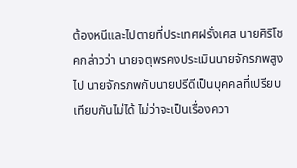ต้องหนีและไปตายที่ประเทศฝรั่งเศส นายศิริโชคกล่าวว่า นายจตุพรคงประเมินนายจักรภพสูงไป นายจักรภพกับนายปรีดีเป็นบุคคลที่เปรียบเทียบกันไม่ได้ ไม่ว่าจะเป็นเรื่องควา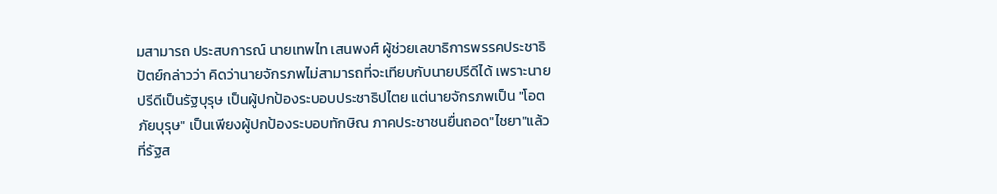มสามารถ ประสบการณ์ นายเทพไท เสนพงศ์ ผู้ช่วยเลขาธิการพรรคประชาธิปัตย์กล่าวว่า คิดว่านายจักรภพไม่สามารถที่จะเทียบกับนายปรีดีได้ เพราะนายปรีดีเป็นรัฐบุรุษ เป็นผู้ปกป้องระบอบประชาธิปไตย แต่นายจักรภพเป็น "โอตภัยบุรุษ" เป็นเพียงผู้ปกป้องระบอบทักษิณ ภาคประชาชนยื่นถอด"ไชยา"แล้ว ที่รัฐส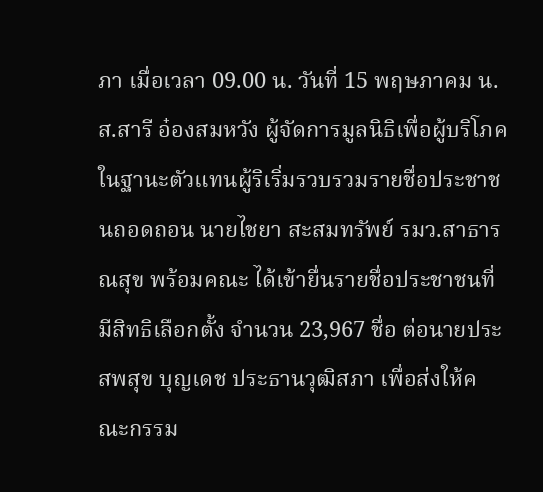ภา เมื่อเวลา 09.00 น. วันที่ 15 พฤษภาคม น.ส.สารี อ๋องสมหวัง ผู้จัดการมูลนิธิเพื่อผู้บริโภค ในฐานะตัวแทนผู้ริเริ่มรวบรวมรายชื่อประชาชนถอดถอน นายไชยา สะสมทรัพย์ รมว.สาธารณสุข พร้อมคณะ ได้เข้ายื่นรายชื่อประชาชนที่มีสิทธิเลือกตั้ง จำนวน 23,967 ชื่อ ต่อนายประสพสุข บุญเดช ประธานวุฒิสภา เพื่อส่งให้คณะกรรม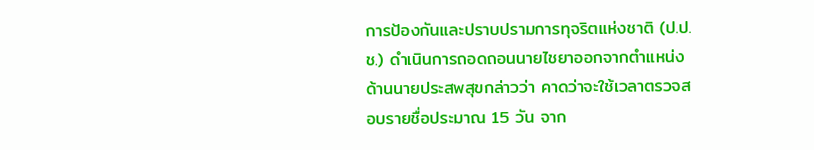การป้องกันและปราบปรามการทุจริตแห่งชาติ (ป.ป.ช.) ดำเนินการถอดถอนนายไชยาออกจากตำแหน่ง ด้านนายประสพสุขกล่าวว่า คาดว่าจะใช้เวลาตรวจสอบรายชื่อประมาณ 15 วัน จาก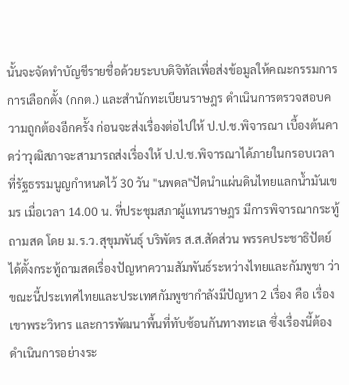นั้นจะจัดทำบัญชีรายชื่อด้วยระบบดิจิทัลเพื่อส่งข้อมูลให้คณะกรรมการการเลือกตั้ง (กกต.) และสำนักทะเบียนราษฎร ดำเนินการตรวจสอบความถูกต้องอีกครั้ง ก่อนจะส่งเรื่องต่อไปให้ ป.ป.ช.พิจารณา เบื้องต้นคาดว่าวุฒิสภาจะสามารถส่งเรื่องให้ ป.ป.ช.พิจารณาได้ภายในกรอบเวลาที่รัฐธรรมนูญกำหนดไว้ 30 วัน "นพดล"ปัดนำแผ่นดินไทยแลกน้ำมันเขมร เมื่อเวลา 14.00 น. ที่ประชุมสภาผู้แทนราษฎร มีการพิจารณากระทู้ถามสด โดย ม.ร.ว.สุขุมพันธุ์ บริพัตร ส.ส.สัดส่วน พรรคประชาธิปัตย์ ได้ตั้งกระทู้ถามสดเรื่องปัญหาความสัมพันธ์ระหว่างไทยและกัมพูชา ว่า ขณะนี้ประเทศไทยและประเทศกัมพูชากำลังมีปัญหา 2 เรื่อง คือ เรื่องเขาพระวิหาร และการพัฒนาพื้นที่ทับซ้อนกันทางทะเล ซึ่งเรื่องนี้ต้องดำเนินการอย่างระ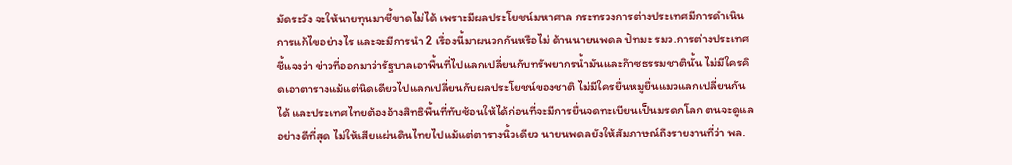มัดระวัง จะให้นายทุนมาชี้ขาดไม่ได้ เพราะมีผลประโยชน์มหาศาล กระทรวงการต่างประเทศมีการดำเนินการแก้ไขอย่างไร และจะมีการนำ 2 เรื่องนี้มาผนวกกันหรือไม่ ด้านนายนพดล ปัทมะ รมว.การต่างประเทศชี้แจงว่า ข่าวที่ออกมาว่ารัฐบาลเอาพื้นที่ไปแลกเปลี่ยนกับทรัพยากรน้ำมันและก๊าซธรรมชาตินั้น ไม่มีใครคิดเอาตารางแม้แต่นิดเดียวไปแลกเปลี่ยนกับผลประโยชน์ของชาติ ไม่มีใครยื่นหมูยื่นแมวแลกเปลี่ยนกันได้ และประเทศไทยต้องอ้างสิทธิพื้นที่ทับซ้อนให้ได้ก่อนที่จะมีการยื่นจดทะเบียนเป็นมรดกโลก ตนจะดูแลอย่างดีที่สุด ไม่ให้เสียแผ่นดินไทยไปแม้แต่ตารางนิ้วเดียว นายนพดลยังให้สัมภาษณ์ถึงรายงานที่ว่า พล.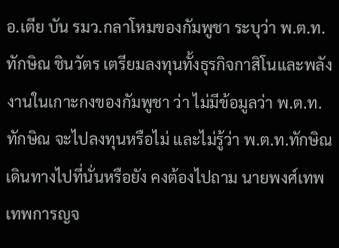อ.เตีย บัน รมว.กลาโหมของกัมพูชา ระบุว่า พ.ต.ท.ทักษิณ ชินวัตร เตรียมลงทุนทั้งธุรกิจกาสิโนและพลังงานในเกาะกงของกัมพูชา ว่า ไม่มีข้อมูลว่า พ.ต.ท.ทักษิณ จะไปลงทุนหรือไม่ และไม่รู้ว่า พ.ต.ท.ทักษิณ เดินทางไปที่นั่นหรือยัง คงต้องไปถาม นายพงศ์เทพ เทพการญจ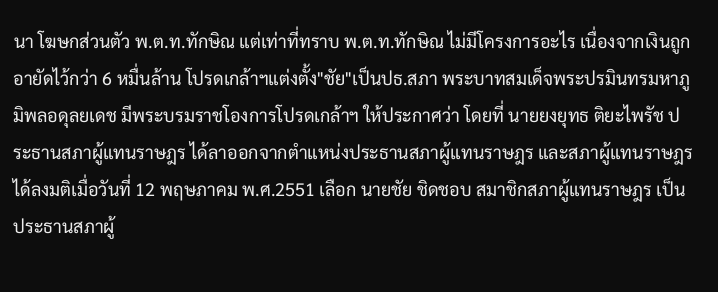นา โฆษกส่วนตัว พ.ต.ท.ทักษิณ แต่เท่าที่ทราบ พ.ต.ท.ทักษิณ ไม่มีโครงการอะไร เนื่องจากเงินถูกอายัดไว้กว่า 6 หมื่นล้าน โปรดเกล้าฯแต่งตั้ง"ชัย"เป็นปธ.สภา พระบาทสมเด็จพระปรมินทรมหาภูมิพลอดุลยเดช มีพระบรมราชโองการโปรดเกล้าฯ ให้ประกาศว่า โดยที่ นายยงยุทธ ติยะไพรัช ประธานสภาผู้แทนราษฎร ได้ลาออกจากตำแหน่งประธานสภาผู้แทนราษฎร และสภาผู้แทนราษฎรได้ลงมติเมื่อวันที่ 12 พฤษภาคม พ.ศ.2551 เลือก นายชัย ชิดชอบ สมาชิกสภาผู้แทนราษฎร เป็นประธานสภาผู้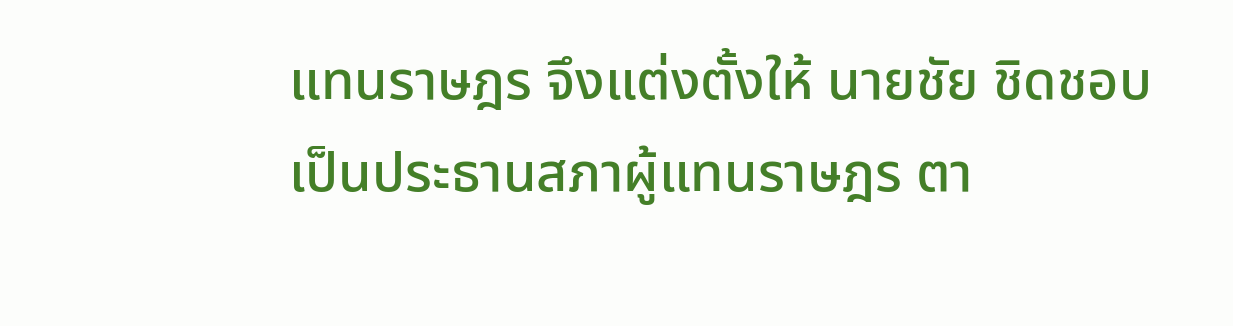แทนราษฎร จึงแต่งตั้งให้ นายชัย ชิดชอบ เป็นประธานสภาผู้แทนราษฎร ตา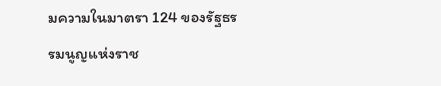มความในมาตรา 124 ของรัฐธรรมนูญแห่งราช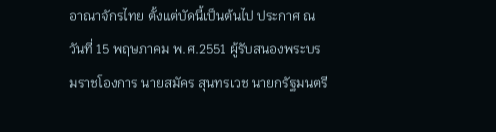อาณาจักรไทย ตั้งแต่บัดนี้เป็นต้นไป ประกาศ ณ วันที่ 15 พฤษภาคม พ.ศ.2551 ผู้รับสนองพระบรมราชโองการ นายสมัคร สุนทรเวช นายกรัฐมนตรี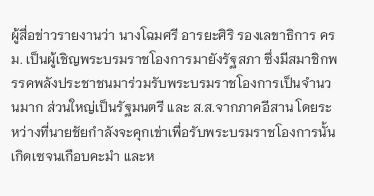ผู้สื่อข่าวรายงานว่า นางโฉมศรี อารยะศิริ รองเลขาธิการ ครม. เป็นผู้เชิญพระบรมราชโองการมายังรัฐสภา ซึ่งมีสมาชิกพรรคพลังประชาชนมาร่วมรับพระบรมราชโองการเป็นจำนวนมาก ส่วนใหญ่เป็นรัฐมนตรี และ ส.ส.จากภาคอีสาน โดยระหว่างที่นายชัยกำลังจะคุกเข่าเพื่อรับพระบรมราชโองการนั้น เกิดเซจนเกือบคะมำ และห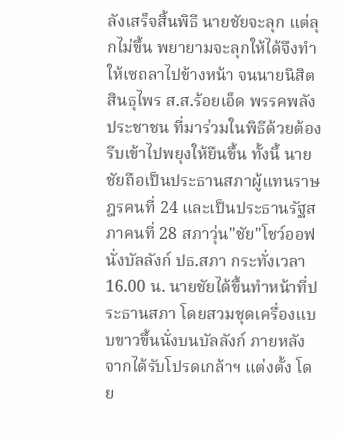ลังเสร็จสิ้นพิธี นายชัยจะลุก แต่ลุกไม่ขึ้น พยายามจะลุกให้ได้จึงทำให้เซถลาไปข้างหน้า จนนายนิสิต สินธุไพร ส.ส.ร้อยเอ็ด พรรคพลังประชาชน ที่มาร่วมในพิธีด้วยต้องรีบเข้าไปพยุงให้ยืนขึ้น ทั้งนี้ นายชัยถือเป็นประธานสภาผู้แทนราษฎรคนที่ 24 และเป็นประธานรัฐสภาคนที่ 28 สภาวุ่น"ชัย"โชว์ออฟนั่งบัลลังก์ ปธ.สภา กระทั่งเวลา 16.00 น. นายชัยได้ขึ้นทำหน้าที่ประธานสภา โดยสวมชุดเครื่องแบบขาวขึ้นนั่งบนบัลลังก์ ภายหลังจากได้รับโปรดเกล้าฯ แต่งตั้ง โดย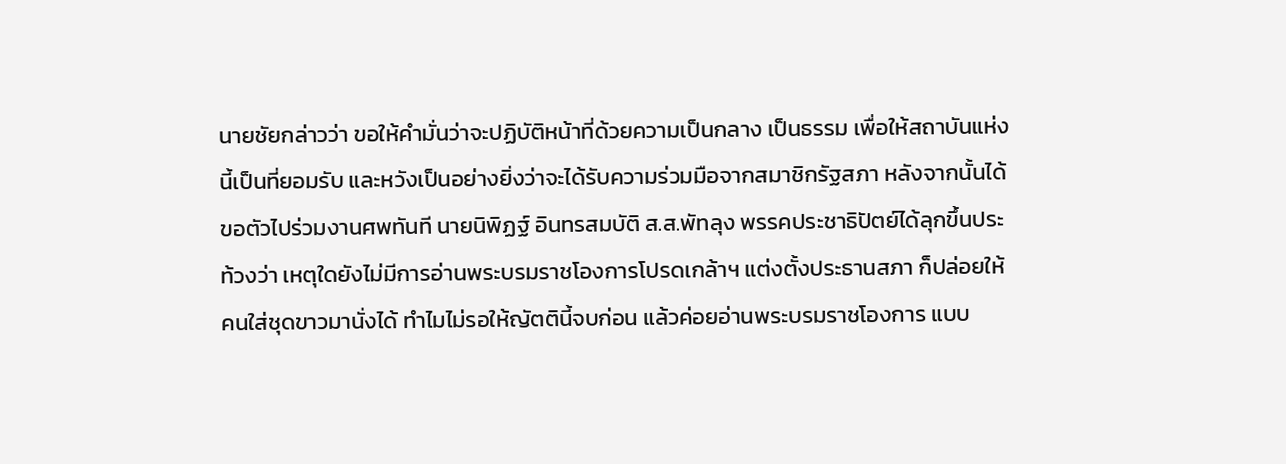นายชัยกล่าวว่า ขอให้คำมั่นว่าจะปฏิบัติหน้าที่ด้วยความเป็นกลาง เป็นธรรม เพื่อให้สถาบันแห่งนี้เป็นที่ยอมรับ และหวังเป็นอย่างยิ่งว่าจะได้รับความร่วมมือจากสมาชิกรัฐสภา หลังจากนั้นได้ขอตัวไปร่วมงานศพทันที นายนิพิฏฐ์ อินทรสมบัติ ส.ส.พัทลุง พรรคประชาธิปัตย์ได้ลุกขึ้นประท้วงว่า เหตุใดยังไม่มีการอ่านพระบรมราชโองการโปรดเกล้าฯ แต่งตั้งประธานสภา ก็ปล่อยให้คนใส่ชุดขาวมานั่งได้ ทำไมไม่รอให้ญัตตินี้จบก่อน แล้วค่อยอ่านพระบรมราชโองการ แบบ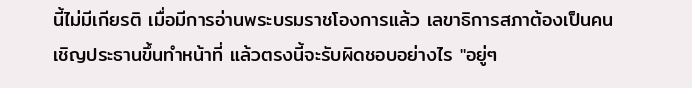นี้ไม่มีเกียรติ เมื่อมีการอ่านพระบรมราชโองการแล้ว เลขาธิการสภาต้องเป็นคนเชิญประธานขึ้นทำหน้าที่ แล้วตรงนี้จะรับผิดชอบอย่างไร "อยู่ๆ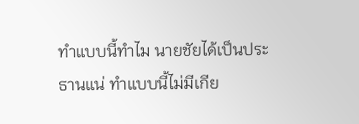ทำแบบนี้ทำไม นายชัยได้เป็นประธานแน่ ทำแบบนี้ไม่มีเกีย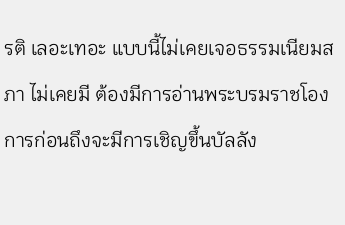รติ เลอะเทอะ แบบนี้ไม่เคยเจอธรรมเนียมสภา ไม่เคยมี ต้องมีการอ่านพระบรมราชโองการก่อนถึงจะมีการเชิญขึ้นบัลลัง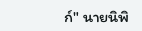ก์" นายนิพิ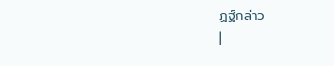ฏฐ์กล่าว
|